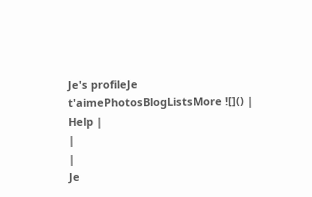Je's profileJe t'aimePhotosBlogListsMore ![]() | Help |
|
|
Je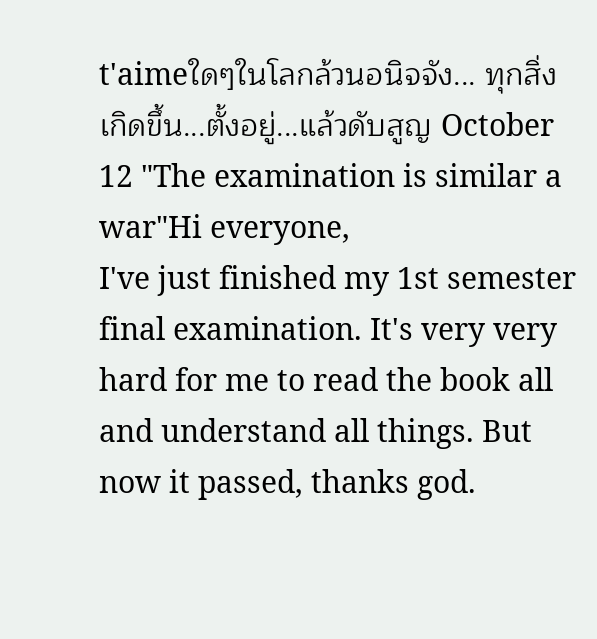t'aimeใดๆในโลกล้วนอนิจจัง... ทุกสิ่ง เกิดขึ้น...ตั้งอยู่...แล้วดับสูญ October 12 "The examination is similar a war"Hi everyone,
I've just finished my 1st semester final examination. It's very very hard for me to read the book all and understand all things. But now it passed, thanks god.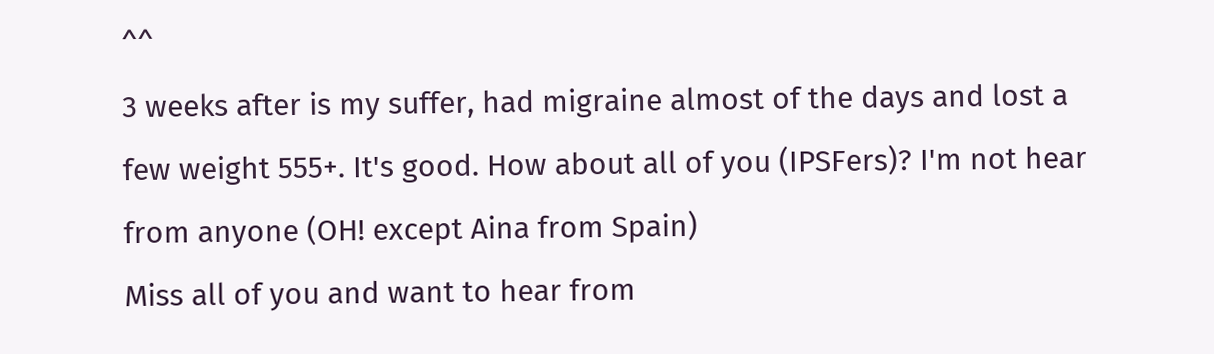^^
3 weeks after is my suffer, had migraine almost of the days and lost a few weight 555+. It's good. How about all of you (IPSFers)? I'm not hear from anyone (OH! except Aina from Spain)
Miss all of you and want to hear from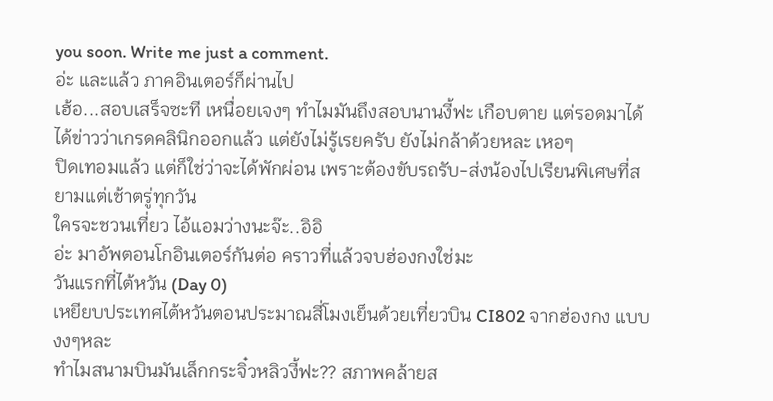you soon. Write me just a comment.
อ่ะ และแล้ว ภาคอินเตอร์ก็ผ่านไป
เฮ้อ...สอบเสร็จซะที เหนื่อยเจงๆ ทำไมมันถึงสอบนานงี้ฟะ เกือบตาย แต่รอดมาได้
ได้ข่าวว่าเกรดคลินิกออกแล้ว แต่ยังไม่รู้เรยครับ ยังไม่กล้าด้วยหละ เหอๆ
ปิดเทอมแล้ว แต่ก็ใช่ว่าจะได้พักผ่อน เพราะต้องขับรถรับ-ส่งน้องไปเรียนพิเศษที่สยามแต่เช้าตรู่ทุกวัน
ใครจะชวนเที่ยว ไอ้แอมว่างนะจ๊ะ..อิอิ
อ่ะ มาอัพตอนโกอินเตอร์กันต่อ คราวที่แล้วจบฮ่องกงใช่มะ
วันแรกที่ไต้หวัน (Day 0)
เหยียบประเทศไต้หวันตอนประมาณสี่โมงเย็นด้วยเที่ยวบิน CI802 จากฮ่องกง แบบงงๆหละ
ทำไมสนามบินมันเล็กกระจิ๋วหลิวงี้ฟะ?? สภาพคล้ายส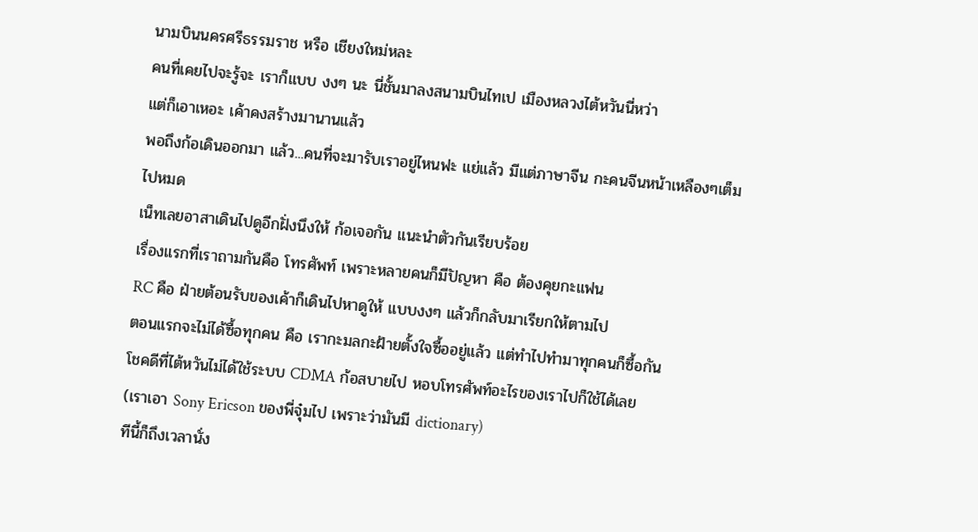นามบินนครศรีธรรมราช หรือ เชียงใหม่หละ
คนที่เคยไปจะรู้จะ เราก็แบบ งงๆ นะ นี่ชั้นมาลงสนามบินไทเป เมืองหลวงไต้หวันนี่หว่า
แต่ก็เอาเหอะ เค้าคงสร้างมานานแล้ว
พอถึงก้อเดินออกมา แล้ว...คนที่จะมารับเราอยู่ไหนฟะ แย่แล้ว มีแต่ภาษาจีน กะคนจีนหน้าเหลืองๆเต็มไปหมด
เน็ทเลยอาสาเดินไปดูอีกฝั่งนึงให้ ก้อเจอกัน แนะนำตัวกันเรียบร้อย
เรื่องแรกที่เราถามกันคือ โทรศัพท์ เพราะหลายคนก็มีปัญหา คือ ต้องคุยกะแฟน
RC คือ ฝ่ายต้อนรับของเค้าก็เดินไปหาดูให้ แบบงงๆ แล้วก็กลับมาเรียกให้ตามไป
ตอนแรกจะไม่ได้ซื้อทุกคน คือ เรากะมลกะฝ้ายตั้งใจซื้ออยู่แล้ว แต่ทำไปทำมาทุกคนก็ซื้อกัน
โชคดีที่ไต้หวันไม่ได้ใช้ระบบ CDMA ก้อสบายไป หอบโทรศัพท์อะไรของเราไปก็ใช้ได้เลย
(เราเอา Sony Ericson ของพี่จุ๋มไป เพราะว่ามันมี dictionary)
ทีนี้ก็ถึงเวลานั่ง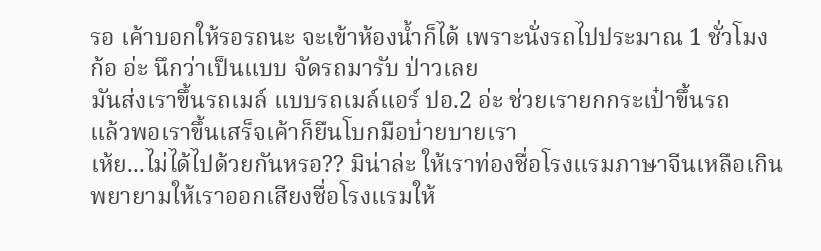รอ เค้าบอกให้รอรถนะ จะเข้าห้องน้ำก็ได้ เพราะนั่งรถไปประมาณ 1 ชั่วโมง
ก้อ อ่ะ นึกว่าเป็นแบบ จัดรถมารับ ป่าวเลย
มันส่งเราขึ้นรถเมล์ แบบรถเมล์แอร์ ปอ.2 อ่ะ ช่วยเรายกกระเป๋าขึ้นรถ
แล้วพอเราขึ้นเสร็จเค้าก็ยืนโบกมือบ๋ายบายเรา
เห้ย...ไม่ได้ไปด้วยกันหรอ?? มิน่าล่ะ ให้เราท่องชื่อโรงแรมภาษาจีนเหลือเกิน
พยายามให้เราออกเสียงชื่อโรงแรมให้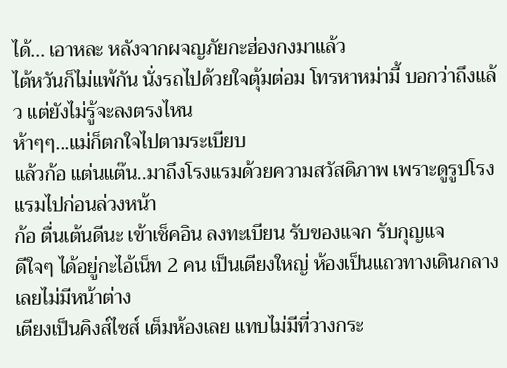ได้... เอาหละ หลังจากผจญภัยกะฮ่องกงมาแล้ว
ไต้หวันก็ไม่แพ้กัน นั่งรถไปด้วยใจตุ้มต่อม โทรหาหม่ามี้ บอกว่าถึงแล้ว แต่ยังไม่รู้จะลงตรงไหน
ห้าๆๆ...แม่ก็ตกใจไปตามระเบียบ
แล้วก้อ แต่นแต๊น..มาถึงโรงแรมด้วยความสวัสดิภาพ เพราะดูรูปโรงแรมไปก่อนล่วงหน้า
ก้อ ตื่นเต้นดีนะ เข้าเช็คอิน ลงทะเบียน รับของแจก รับกุญแจ
ดีใจๆ ได้อยู่กะไอ้เน็ท 2 คน เป็นเตียงใหญ่ ห้องเป็นแถวทางเดินกลาง เลยไม่มีหน้าต่าง
เตียงเป็นคิงส์ไซส์ เต็มห้องเลย แทบไม่มีที่วางกระ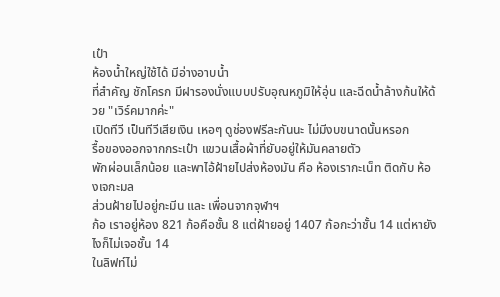เป๋า
ห้องน้ำใหญ่ใช้ได้ มีอ่างอาบน้ำ
ที่สำคัญ ชักโครก มีฝารองนั่งแบบปรับอุณหภูมิให้อุ่น และฉีดน้ำล้างก้นให้ด้วย "เวิร์คมากค่ะ"
เปิดทีวี เป็นทีวีเสียเงิน เหอๆ ดูช่องฟรีละกันนะ ไม่มีงบขนาดนั้นหรอก
รื้อของออกจากกระเป๋า แขวนเสื้อผ้าที่ยับอยู่ให้มันคลายตัว
พักผ่อนเล็กน้อย และพาไอ้ฝ้ายไปส่งห้องมัน คือ ห้องเรากะเน็ท ติดกับ ห้องเจกะมล
ส่วนฝ้ายไปอยู่กะมีน และ เพื่อนจากจุฬาฯ
ก้อ เราอยู่ห้อง 821 ก้อคือชั้น 8 แต่ฝ้ายอยู่ 1407 ก้อกะว่าชั้น 14 แต่หายังไงก็ไม่เจอชั้น 14
ในลิฟท์ไม่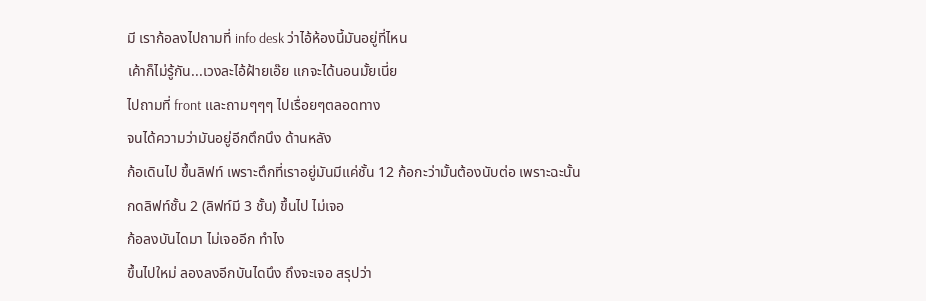มี เราก้อลงไปถามที่ info desk ว่าไอ้ห้องนี้มันอยู่ที่ไหน
เค้าก็ไม่รู้กัน...เวงละไอ้ฝ้ายเอ๊ย แกจะได้นอนมั้ยเนี่ย
ไปถามที่ front และถามๆๆๆ ไปเรื่อยๆตลอดทาง
จนได้ความว่ามันอยู่อีกตึกนึง ด้านหลัง
ก้อเดินไป ขึ้นลิฟท์ เพราะตึกที่เราอยู่มันมีแค่ชั้น 12 ก้อกะว่ามั้นต้องนับต่อ เพราะฉะนั้น
กดลิฟท์ชั้น 2 (ลิฟท์มี 3 ชั้น) ขึ้นไป ไม่เจอ
ก้อลงบันไดมา ไม่เจออีก ทำไง
ขึ้นไปใหม่ ลองลงอีกบันไดนึง ถึงจะเจอ สรุปว่า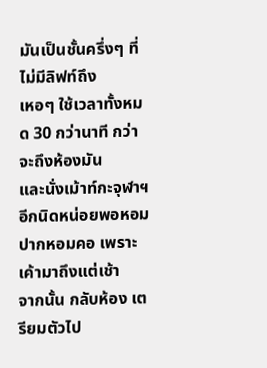มันเป็นชั้นครึ่งๆ ที่ไม่มีลิฟท์ถึง
เหอๆ ใช้เวลาทั้งหมด 30 กว่านาที กว่าจะถึงห้องมัน
และนั่งเม้าท์กะจุฬาฯอีกนิดหน่อยพอหอมปากหอมคอ เพราะเค้ามาถึงแต่เช้า
จากนั้น กลับห้อง เตรียมตัวไป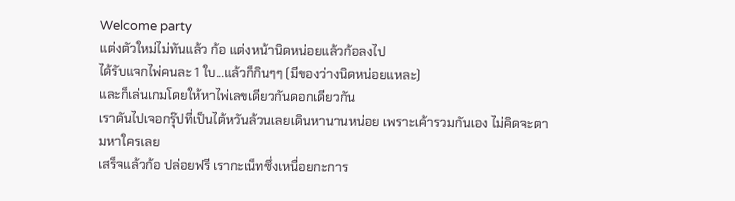Welcome party
แต่งตัวใหม่ไม่ทันแล้ว ก้อ แต่งหน้านิดหน่อยแล้วก้อลงไป
ได้รับแจกไพ่คนละ 1 ใบ...แล้วก็กินๆๆ (มีของว่างนิดหน่อยแหละ)
และก็เล่นเกมโดยให้หาไพ่เลขเดียวกันดอกเดียวกัน
เราดันไปเจอกรุ๊ปที่เป็นไต้หวันล้วนเลยเดินหานานหน่อย เพราะเค้ารวมกันเอง ไม่คิดจะตามหาใครเลย
เสร็จแล้วก้อ ปล่อยฟรี เรากะเน็ทซึ่งเหนื่อยกะการ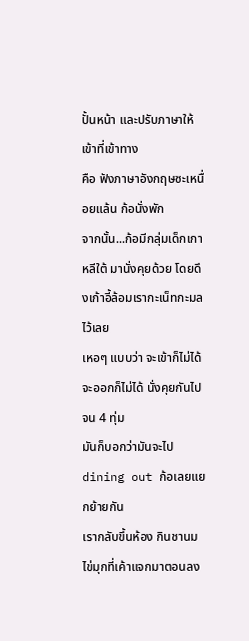ปั้นหน้า และปรับภาษาให้เข้าที่เข้าทาง
คือ ฟังภาษาอังกฤษซะเหนื่อยแล้น ก้อนั่งพัก
จากนั้น...ก้อมีกลุ่มเด็กเกาหลีใต้ มานั่งคุยด้วย โดยดึงเก้าอี้ล้อมเรากะเน็ทกะมล ไว้เลย
เหอๆ แบบว่า จะเข้าก็ไม่ได้ จะออกก็ไม่ได้ นั่งคุยกันไปจน 4 ทุ่ม
มันก็บอกว่ามันจะไป dining out ก้อเลยแยกย้ายกัน
เรากลับขึ้นห้อง กินชานมไข่มุกที่เค้าแจกมาตอนลง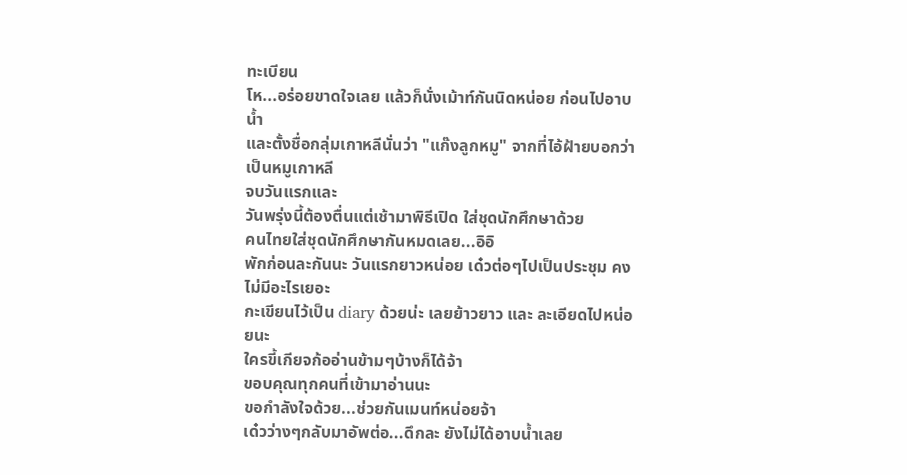ทะเบียน
โห...อร่อยขาดใจเลย แล้วก็นั่งเม้าท์กันนิดหน่อย ก่อนไปอาบน้ำ
และตั้งชื่อกลุ่มเกาหลีนั่นว่า "แก๊งลูกหมู" จากที่ไอ้ฝ้ายบอกว่าเป็นหมูเกาหลี
จบวันแรกและ
วันพรุ่งนี้ต้องตื่นแต่เช้ามาพิธีเปิด ใส่ชุดนักศึกษาด้วย
คนไทยใส่ชุดนักศึกษากันหมดเลย...อิอิ
พักก่อนละกันนะ วันแรกยาวหน่อย เด๋วต่อๆไปเป็นประชุม คงไม่มีอะไรเยอะ
กะเขียนไว้เป็น diary ด้วยน่ะ เลยย้าวยาว และ ละเอียดไปหน่อยนะ
ใครขี้เกียจก้ออ่านข้ามๆบ้างก็ได้จ้า
ขอบคุณทุกคนที่เข้ามาอ่านนะ
ขอกำลังใจด้วย...ช่วยกันเมนท์หน่อยจ้า
เด๋วว่างๆกลับมาอัพต่อ...ดึกละ ยังไม่ได้อาบน้ำเลย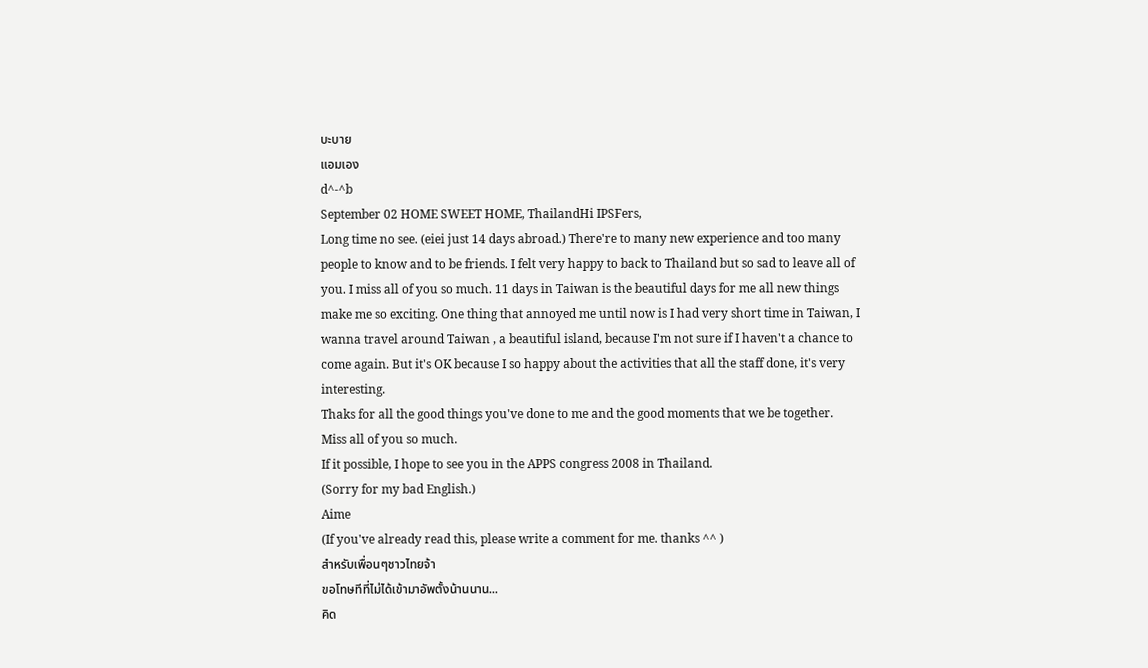บะบาย
แอมเอง
d^-^b
September 02 HOME SWEET HOME, ThailandHi IPSFers,
Long time no see. (eiei just 14 days abroad.) There're to many new experience and too many people to know and to be friends. I felt very happy to back to Thailand but so sad to leave all of you. I miss all of you so much. 11 days in Taiwan is the beautiful days for me all new things make me so exciting. One thing that annoyed me until now is I had very short time in Taiwan, I wanna travel around Taiwan , a beautiful island, because I'm not sure if I haven't a chance to come again. But it's OK because I so happy about the activities that all the staff done, it's very interesting.
Thaks for all the good things you've done to me and the good moments that we be together.
Miss all of you so much.
If it possible, I hope to see you in the APPS congress 2008 in Thailand.
(Sorry for my bad English.)
Aime
(If you've already read this, please write a comment for me. thanks ^^ )
สำหรับเพื่อนๆชาวไทยจ้า
ขอโทษทีที่ไม่ได้เข้ามาอัพตั้งน้านนาน...
คิด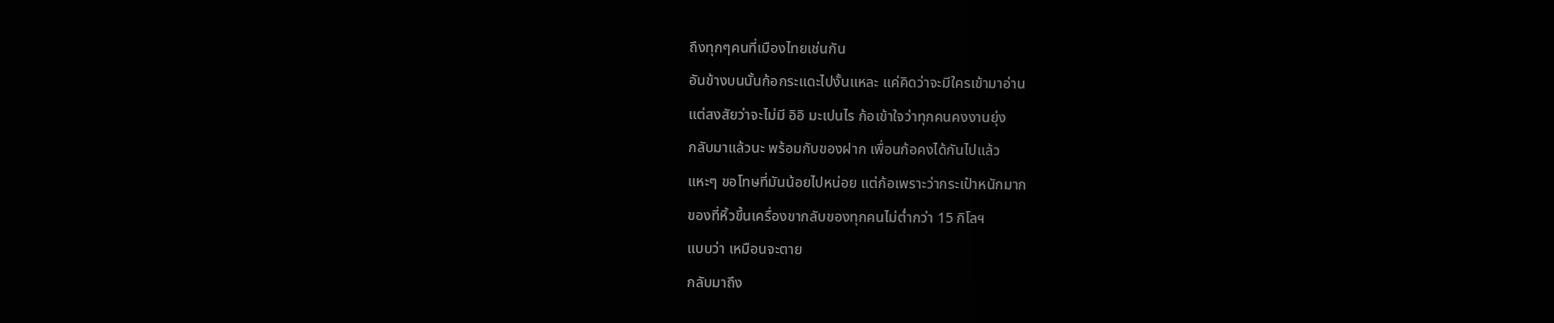ถึงทุกๆคนที่เมืองไทยเช่นกัน
อันข้างบนนั้นก้อกระแดะไปงั้นแหละ แค่คิดว่าจะมีใครเข้ามาอ่าน
แต่สงสัยว่าจะไม่มี อิอิ มะเปนไร ก้อเข้าใจว่าทุกคนคงงานยุ่ง
กลับมาแล้วนะ พร้อมกับของฝาก เพื่อนก้อคงได้กันไปแล้ว
แหะๆ ขอโทษที่มันน้อยไปหน่อย แต่ก้อเพราะว่ากระเป๋าหนักมาก
ของที่หิ้วขึ้นเครื่องขากลับของทุกคนไม่ต่ำกว่า 15 กิโลฯ
แบบว่า เหมือนจะตาย
กลับมาถึง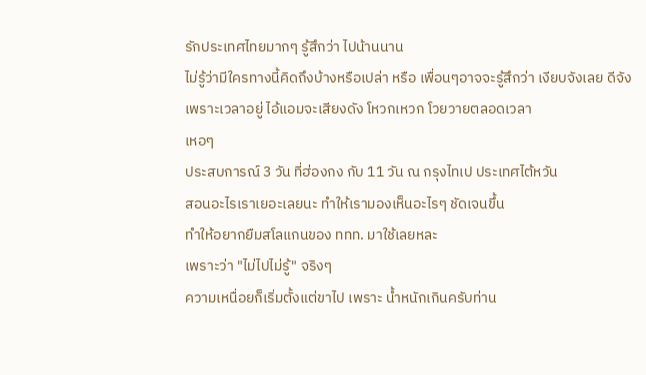รักประเทศไทยมากๆ รู้สึกว่า ไปน้านนาน
ไม่รู้ว่ามีใครทางนี้คิดถึงบ้างหรือเปล่า หรือ เพื่อนๆอาจจะรู้สึกว่า เงียบจังเลย ดีจัง
เพราะเวลาอยู่ ไอ้แอมจะเสียงดัง โหวกเหวก โวยวายตลอดเวลา
เหอๆ
ประสบการณ์ 3 วัน ที่ฮ่องกง กับ 11 วัน ณ กรุงไทเป ประเทศไต้หวัน
สอนอะไรเราเยอะเลยนะ ทำให้เรามองเห็นอะไรๆ ชัดเจนขึ้น
ทำให้อยากยืมสโลแกนของ ททท. มาใช้เลยหละ
เพราะว่า "ไม่ไปไม่รู้" จริงๆ
ความเหนื่อยก็เริ่มตั้งแต่ขาไป เพราะ น้ำหนักเกินครับท่าน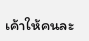เค้าให้คนละ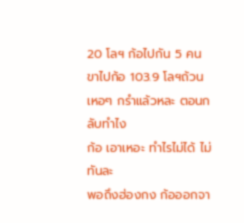20 โลฯ ก้อไปกัน 5 คน ขาไปก้อ 103.9 โลฯถ้วน
เหอๆ กรำแล้วหละ ตอนกลับทำไง
ก้อ เอาเหอะ ทำไรไม่ได้ ไม่ทันละ
พอถึงฮ่องกง ก้อออกจา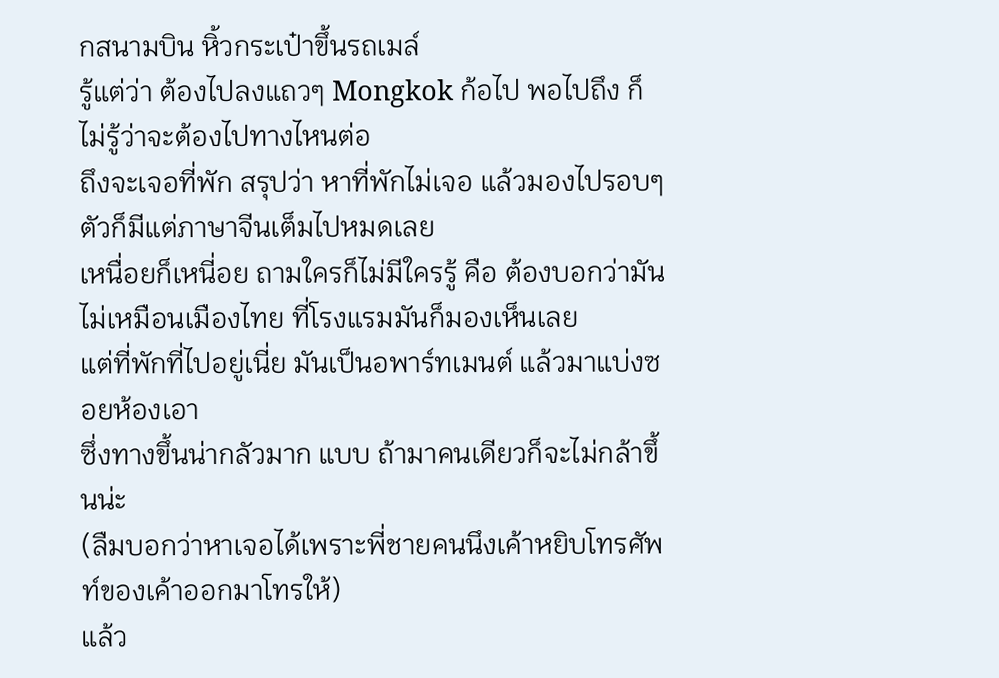กสนามบิน หิ้วกระเป๋าขึ้นรถเมล์
รู้แต่ว่า ต้องไปลงแถวๆ Mongkok ก้อไป พอไปถึง ก็ไม่รู้ว่าจะต้องไปทางไหนต่อ
ถึงจะเจอที่พัก สรุปว่า หาที่พักไม่เจอ แล้วมองไปรอบๆตัวก็มีแต่ภาษาจีนเต็มไปหมดเลย
เหนื่อยก็เหนี่อย ถามใครก็ไม่มีใครรู้ คือ ต้องบอกว่ามันไม่เหมือนเมืองไทย ที่โรงแรมมันก็มองเห็นเลย
แต่ที่พักที่ไปอยู่เนี่ย มันเป็นอพาร์ทเมนต์ แล้วมาแบ่งซอยห้องเอา
ซึ่งทางขึ้นน่ากลัวมาก แบบ ถ้ามาคนเดียวก็จะไม่กล้าขึ้นน่ะ
(ลืมบอกว่าหาเจอได้เพราะพี่ชายคนนึงเค้าหยิบโทรศัพท์ของเค้าออกมาโทรให้)
แล้ว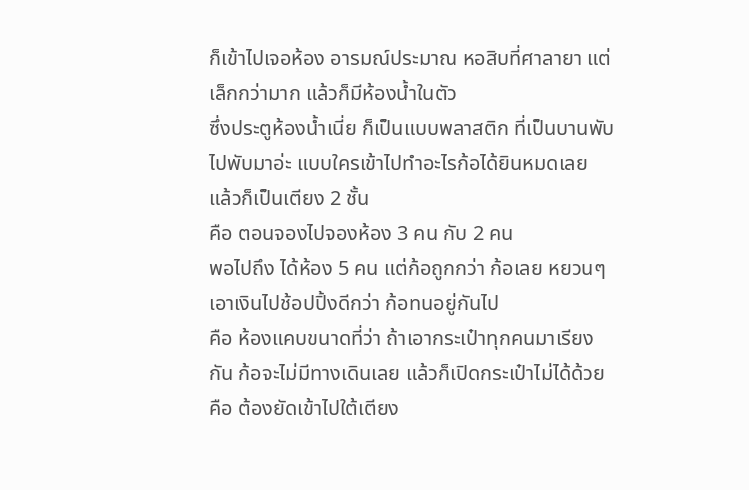ก็เข้าไปเจอห้อง อารมณ์ประมาณ หอสิบที่ศาลายา แต่เล็กกว่ามาก แล้วก็มีห้องน้ำในตัว
ซึ่งประตูห้องน้ำเนี่ย ก็เป็นแบบพลาสติก ที่เป็นบานพับไปพับมาอ่ะ แบบใครเข้าไปทำอะไรก้อได้ยินหมดเลย
แล้วก็เป็นเตียง 2 ชั้น
คือ ตอนจองไปจองห้อง 3 คน กับ 2 คน
พอไปถึง ได้ห้อง 5 คน แต่ก้อถูกกว่า ก้อเลย หยวนๆ เอาเงินไปช้อปปิ้งดีกว่า ก้อทนอยู่กันไป
คือ ห้องแคบขนาดที่ว่า ถ้าเอากระเป๋าทุกคนมาเรียงกัน ก้อจะไม่มีทางเดินเลย แล้วก็เปิดกระเป๋าไม่ได้ด้วย
คือ ต้องยัดเข้าไปใต้เตียง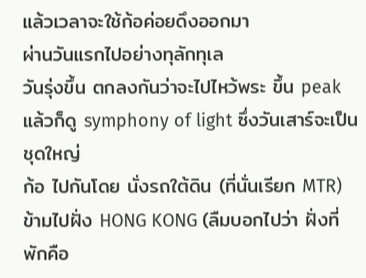แล้วเวลาจะใช้ก้อค่อยดึงออกมา
ผ่านวันแรกไปอย่างทุลักทุเล
วันรุ่งขึ้น ตกลงกันว่าจะไปไหว้พระ ขึ้น peak แล้วก็ดู symphony of light ซึ่งวันเสาร์จะเป็นชุดใหญ่
ก้อ ไปกันโดย นั่งรถใต้ดิน (ที่นั่นเรียก MTR) ข้ามไปฝั่ง HONG KONG (ลืมบอกไปว่า ฝั่งที่พักคือ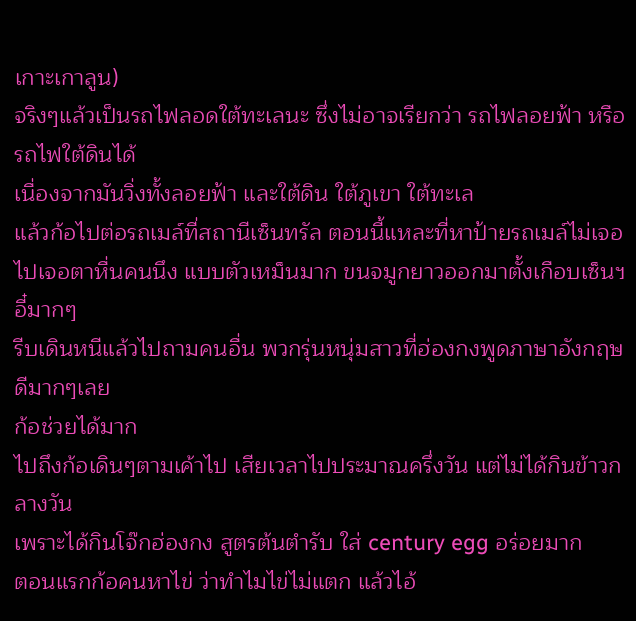เกาะเกาลูน)
จริงๆแล้วเป็นรถไฟลอดใต้ทะเลนะ ซึ่งไม่อาจเรียกว่า รถไฟลอยฟ้า หรือ รถไฟใต้ดินได้
เนื่องจากมันวิ่งทั้งลอยฟ้า และใต้ดิน ใต้ภูเขา ใต้ทะเล
แล้วก้อไปต่อรถเมล์ที่สถานีเซ็นทรัล ตอนนี้แหละที่หาป้ายรถเมล์ไม่เจอ
ไปเจอตาหื่นคนนึง แบบตัวเหม็นมาก ขนจมูกยาวออกมาตั้งเกือบเซ็นฯ อี๋มากๆ
รีบเดินหนีแล้วไปถามคนอื่น พวกรุ่นหนุ่มสาวที่ฮ่องกงพูดภาษาอังกฤษดีมากๆเลย
ก้อช่วยได้มาก
ไปถึงก้อเดินๆตามเค้าไป เสียเวลาไปประมาณครึ่งวัน แต่ไม่ได้กินข้าวกลางวัน
เพราะได้กินโจ๊กฮ่องกง สูตรต้นตำรับ ใส่ century egg อร่อยมาก
ตอนแรกก้อคนหาไข่ ว่าทำไมไข่ไม่แตก แล้วไอ้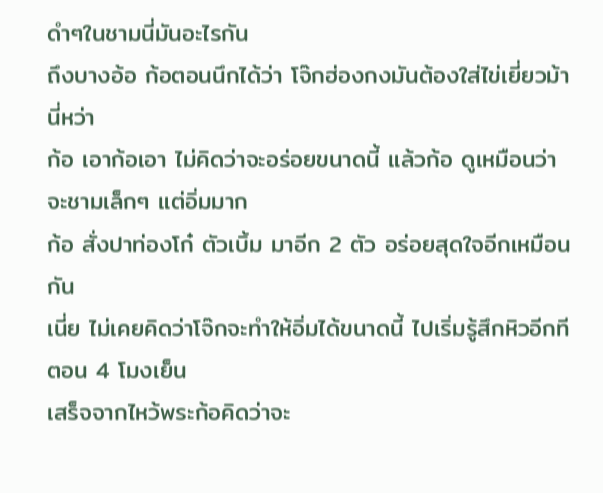ดำๆในชามนี่มันอะไรกัน
ถึงบางอ้อ ก้อตอนนึกได้ว่า โจ๊กฮ่องกงมันต้องใส่ไข่เยี่ยวม้านี่หว่า
ก้อ เอาก้อเอา ไม่คิดว่าจะอร่อยขนาดนี้ แล้วก้อ ดูเหมือนว่าจะชามเล็กๆ แต่อิ่มมาก
ก้อ สั่งปาท่องโก๋ ตัวเบิ้ม มาอีก 2 ตัว อร่อยสุดใจอีกเหมือนกัน
เนี่ย ไม่เคยคิดว่าโจ๊กจะทำให้อิ่มได้ขนาดนี้ ไปเริ่มรู้สึกหิวอีกทีตอน 4 โมงเย็น
เสร็จจากไหว้พระก้อคิดว่าจะ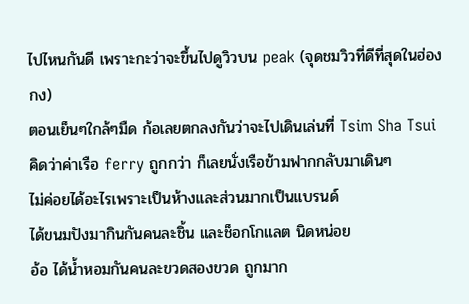ไปไหนกันดี เพราะกะว่าจะขึ้นไปดูวิวบน peak (จุดชมวิวที่ดีที่สุดในฮ่องกง)
ตอนเย็นๆใกล้ๆมืด ก้อเลยตกลงกันว่าจะไปเดินเล่นที่ Tsim Sha Tsui
คิดว่าค่าเรือ ferry ถูกกว่า ก็เลยนั่งเรือข้ามฟากกลับมาเดินๆ
ไม่ค่อยได้อะไรเพราะเป็นห้างและส่วนมากเป็นแบรนด์
ได้ขนมปังมากินกันคนละชิ้น และช็อกโกแลต นิดหน่อย
อ้อ ได้น้ำหอมกันคนละขวดสองขวด ถูกมาก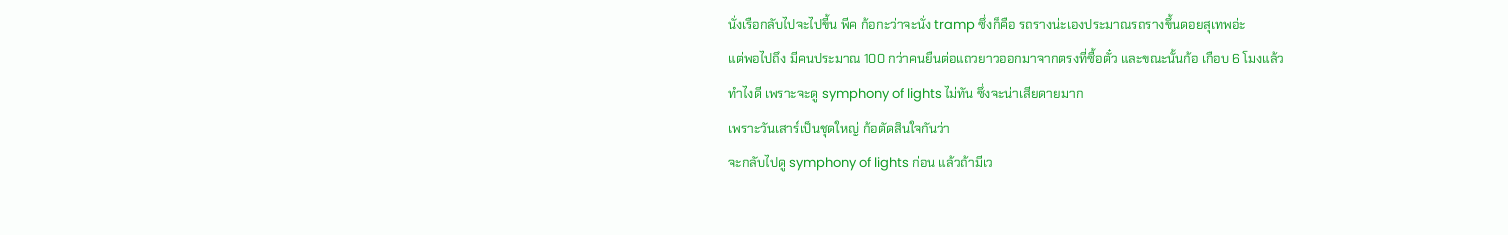นั่งเรือกลับไปจะไปขี้น พีค ก้อกะว่าจะนั่ง tramp ซึ่งก็คือ รถรางน่ะเองประมาณรถรางขึ้นดอยสุเทพอ่ะ
แต่พอไปถึง มีคนประมาณ 100 กว่าคนยืนต่อแถวยาวออกมาจากตรงที่ซื้อตั๋ว และขณะนั้นก้อ เกือบ 6 โมงแล้ว
ทำไงดี เพราะจะดู symphony of lights ไม่ทัน ซึ่งจะน่าเสียดายมาก
เพราะวันเสาร์เป็นชุดใหญ่ ก้อตัดสินใจกันว่า
จะกลับไปดู symphony of lights ก่อน แล้วถ้ามีเว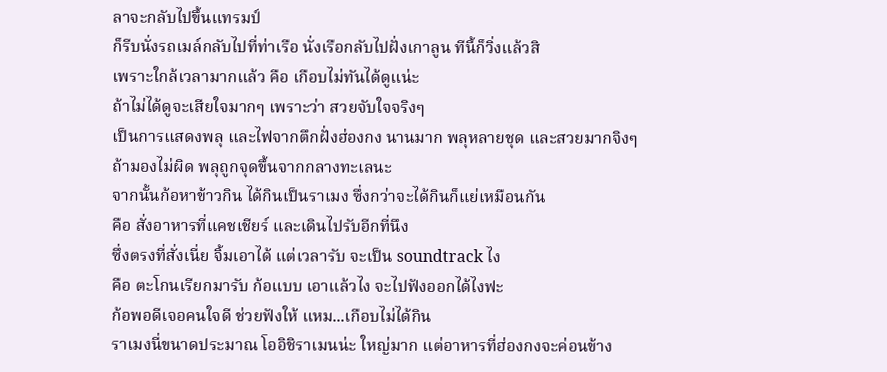ลาจะกลับไปขึ้นแทรมป์
ก็รีบนั่งรถเมล์กลับไปที่ท่าเรือ นั่งเรือกลับไปฝั่งเกาลูน ทีนี้ก็วิ่งแล้วสิ
เพราะใกล้เวลามากแล้ว คือ เกือบไม่ทันได้ดูแน่ะ
ถ้าไม่ได้ดูจะเสียใจมากๆ เพราะว่า สวยจับใจจริงๆ
เป็นการแสดงพลุ และไฟจากตึกฝั่งฮ่องกง นานมาก พลุหลายชุด และสวยมากจิงๆ
ถ้ามองไม่ผิด พลุถูกจุดขึ้นจากกลางทะเลนะ
จากนั้นก้อหาข้าวกิน ได้กินเป็นราเมง ซึ่งกว่าจะได้กินก็แย่เหมือนกัน
คือ สั่งอาหารที่แคชเชียร์ และเดินไปรับอีกที่นึง
ซึ่งตรงที่สั่งเนี่ย จิ้มเอาได้ แต่เวลารับ จะเป็น soundtrack ไง
คือ ตะโกนเรียกมารับ ก้อแบบ เอาแล้วไง จะไปฟังออกได้ไงฟะ
ก้อพอดีเจอคนใจดี ช่วยฟังให้ แหม...เกือบไม่ได้กิน
ราเมงนี่ขนาดประมาณ โออิชิราเมนน่ะ ใหญ่มาก แต่อาหารที่ฮ่องกงจะค่อนข้าง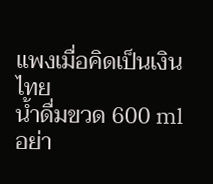แพงเมื่อคิดเป็นเงินไทย
น้ำดื่มขวด 600 ml อย่า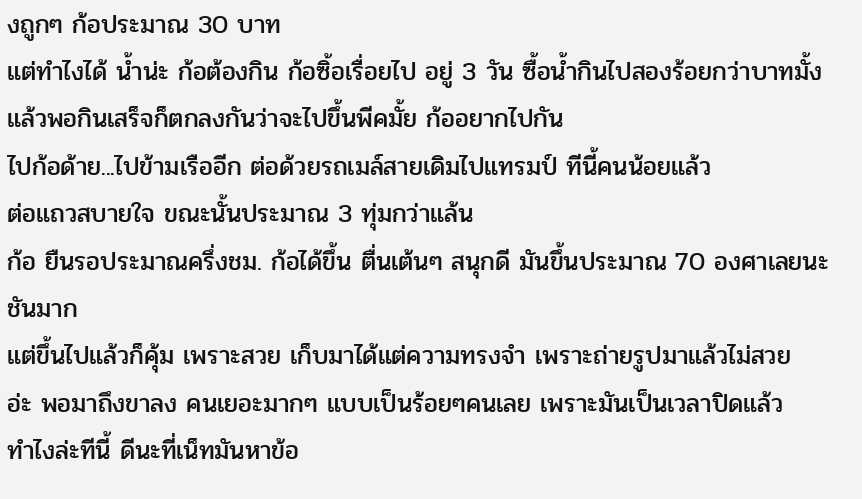งถูกๆ ก้อประมาณ 30 บาท
แต่ทำไงได้ น้ำน่ะ ก้อต้องกิน ก้อซิ้อเรื่อยไป อยู่ 3 วัน ซื้อน้ำกินไปสองร้อยกว่าบาทมั้ง
แล้วพอกินเสร็จก็ตกลงกันว่าจะไปขึ้นพีคมั้ย ก้ออยากไปกัน
ไปก้อด้าย...ไปข้ามเรืออีก ต่อด้วยรถเมล์สายเดิมไปแทรมป์ ทีนี้คนน้อยแล้ว
ต่อแถวสบายใจ ขณะนั้นประมาณ 3 ทุ่มกว่าแล้น
ก้อ ยืนรอประมาณครึ่งชม. ก้อได้ขึ้น ตื่นเต้นๆ สนุกดี มันขึ้นประมาณ 70 องศาเลยนะ ชันมาก
แต่ขึ้นไปแล้วก็คุ้ม เพราะสวย เก็บมาได้แต่ความทรงจำ เพราะถ่ายรูปมาแล้วไม่สวย
อ่ะ พอมาถึงขาลง คนเยอะมากๆ แบบเป็นร้อยๆคนเลย เพราะมันเป็นเวลาปิดแล้ว
ทำไงล่ะทีนี้ ดีนะที่เน็ทมันหาข้อ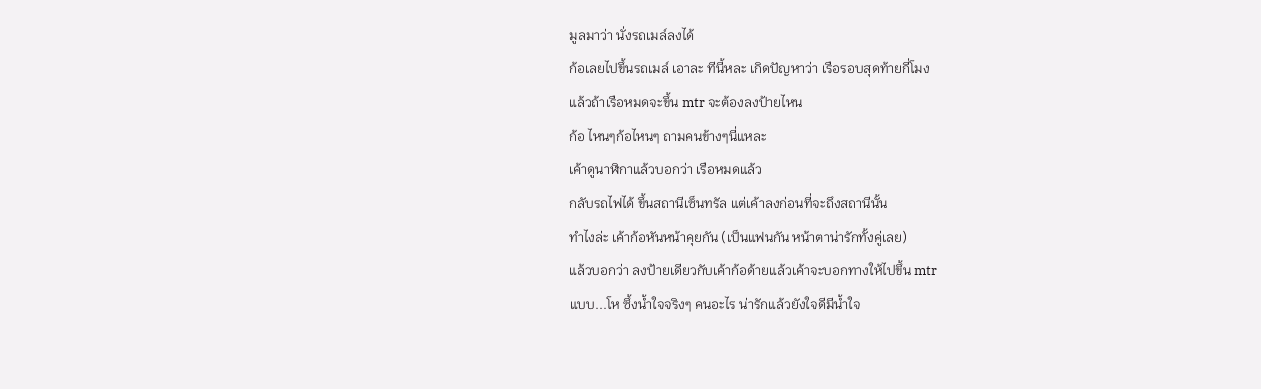มูลมาว่า นั่งรถเมล์ลงได้
ก้อเลยไปขึ้นรถเมล์ เอาละ ทีนี้หละ เกิดปัญหาว่า เรือรอบสุดท้ายกี่โมง
แล้วถ้าเรือหมดจะขึ้น mtr จะต้องลงป้ายไหน
ก้อ ไหนๆก้อไหนๆ ถามคนข้างๆนี่แหละ
เค้าดูนาฬิกาแล้วบอกว่า เรือหมดแล้ว
กลับรถไฟได้ ขึ้นสถานีเซ็นทรัล แต่เค้าลงก่อนที่จะถึงสถานีนั้น
ทำไงล่ะ เค้าก้อหันหน้าคุยกัน (เป็นแฟนกัน หน้าตาน่ารักทั้งคู่เลย)
แล้วบอกว่า ลงป้ายเดียวกับเค้าก้อด้ายแล้วเค้าจะบอกทางให้ไปขึ้น mtr
แบบ...โห ซึ้งน้ำใจจริงๆ คนอะไร น่ารักแล้วยังใจดีมีน้ำใจ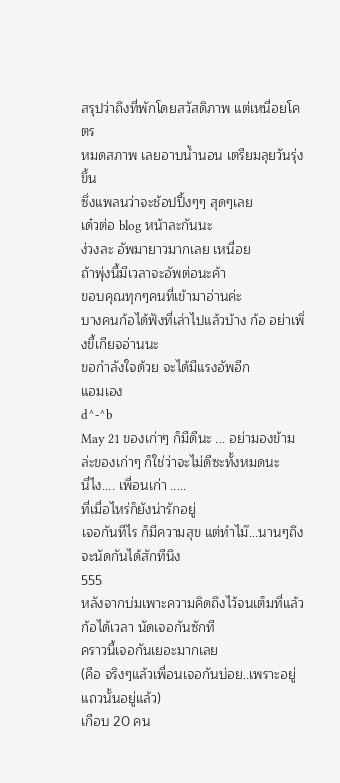สรุปว่าถึงที่พักโดยสวัสดิภาพ แต่เหนื่อยโคตร
หมดสภาพ เลยอาบน้ำนอน เตรียมลุยวันรุ่งขึ้น
ซึ่งแพลนว่าจะช้อปปิ้งๆๆ สุดๆเลย
เด๋วต่อ blog หน้าละกันนะ
ง่วงละ อัพมายาวมากเลย เหนื่อย
ถ้าพุ่งนี้มีเวลาจะอัพต่อนะค้า
ขอบคุณทุกๆคนที่เข้ามาอ่านค่ะ
บางคนก้อได้ฟังที่เล่าไปแล้วบ้าง ก้อ อย่าเพิ่งขี้เกียจอ่านนะ
ขอกำลังใจด้วย จะได้มีแรงอัพอีก
แอมเอง
d^-^b
May 21 ของเก่าๆ ก็มีดีนะ ... อย่ามองข้ามล่ะของเก่าๆ ก็ใช่ว่าจะไม่ดีซะทั้งหมดนะ
นี่ไง.... เพื่อนเก่า .....
ที่เมื่อไหร่ก็ยังน่ารักอยู่
เจอกันทีไร ก็มีความสุข แต่ทำไม๊...นานๆถึงจะนัดกันได้สักทีนึง
555
หลังจากบ่มเพาะความคิดถึงไว้จนเต็มที่แล้ว
ก้อได้เวลา นัดเจอกันซักที
คราวนี้เจอกันเยอะมากเลย
(คือ จริงๆแล้วเพื่อนเจอกันบ่อย..เพราะอยู่แถวนั้นอยู่แล้ว)
เกือบ 20 คน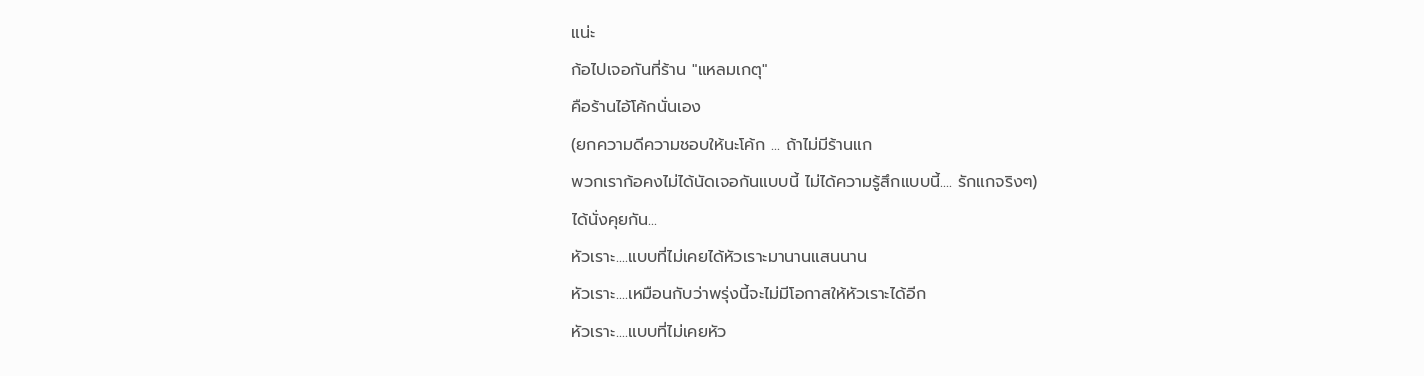แน่ะ
ก้อไปเจอกันที่ร้าน "แหลมเกตุ"
คือร้านไอ้โค้กนั่นเอง
(ยกความดีความชอบให้นะโค้ก ... ถ้าไม่มีร้านแก
พวกเราก้อคงไม่ได้นัดเจอกันแบบนี้ ไม่ได้ความรู้สึกแบบนี้.... รักแกจริงๆ)
ได้นั่งคุยกัน...
หัวเราะ....แบบที่ไม่เคยได้หัวเราะมานานแสนนาน
หัวเราะ....เหมือนกับว่าพรุ่งนี้จะไม่มีโอกาสให้หัวเราะได้อีก
หัวเราะ....แบบที่ไม่เคยหัว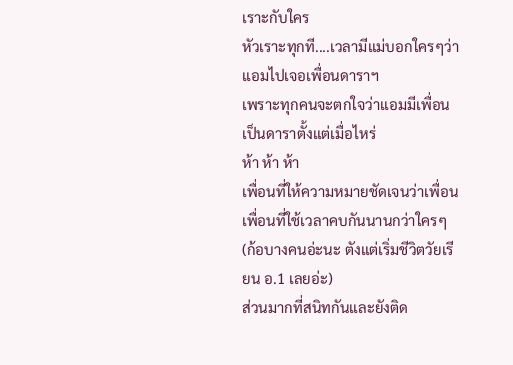เราะกับใคร
หัวเราะทุกที....เวลามีแม่บอกใครๆว่า แอมไปเจอเพื่อนดาราฯ
เพราะทุกคนจะตกใจว่าแอมมีเพื่อนเป็นดาราตั้งแต่เมื่อไหร่
ห้า ห้า ห้า
เพื่อนที่ให้ความหมายชัดเจนว่าเพื่อน
เพื่อนที่ใช้เวลาคบกันนานกว่าใครๆ
(ก้อบางคนอ่ะนะ ตังแต่เริ่มชีวิตวัยเรียน อ.1 เลยอ่ะ)
ส่วนมากที่สนิทกันและยังติด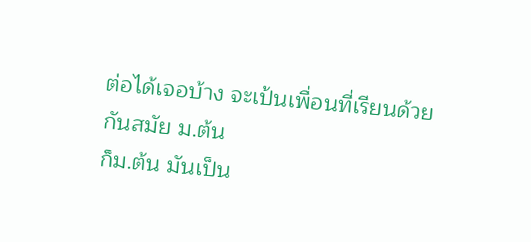ต่อได้เจอบ้าง จะเป้นเพื่อนที่เรียนด้วยกันสมัย ม.ต้น
ก็ม.ต้น มันเป็น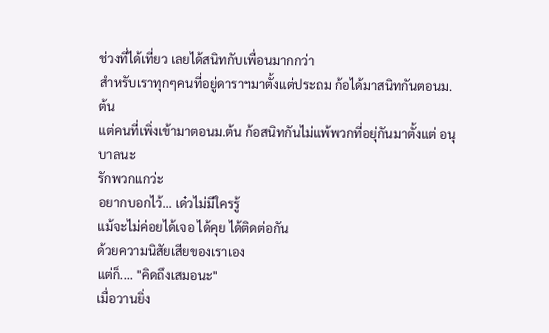ช่วงที่ได้เที่ยว เลยได้สนิทกับเพื่อนมากกว่า
สำหรับเราทุกๆคนที่อยู่ดาราฯมาตั้งแต่ประถม ก้อได้มาสนิทกันตอนม.ต้น
แต่คนที่เพิ่งเข้ามาตอนม.ต้น ก้อสนิทกันไม่แพ้พวกที่อยุ่กันมาตั้งแต่ อนุบาลนะ
รักพวกแกว่ะ
อยากบอกไว้... เด๋วไม่มีใครรู้
แม้จะไม่ค่อยได้เจอ ได้คุย ได้ติดต่อกัน
ด้วยความนิสัยเสียของเราเอง
แต่ก็.... "คิดถึงเสมอนะ"
เมื่อวานยิ่ง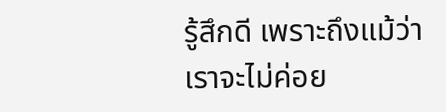รู้สึกดี เพราะถึงแม้ว่า
เราจะไม่ค่อย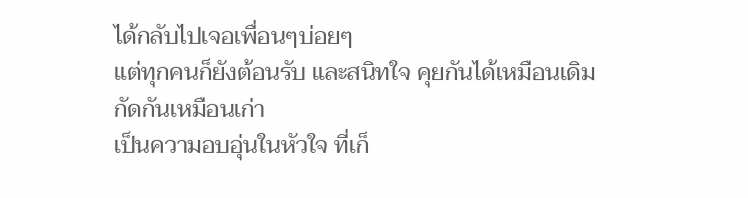ได้กลับไปเจอเพื่อนๆบ่อยๆ
แต่ทุกคนก็ยังต้อนรับ และสนิทใจ คุยกันได้เหมือนเดิม
กัดกันเหมือนเก่า
เป็นความอบอุ่นในหัวใจ ที่เก็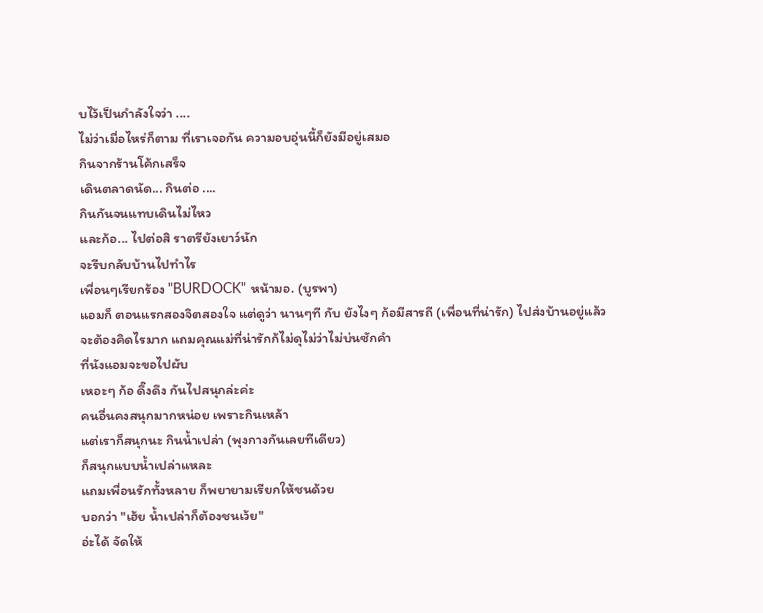บไว้เป็นกำลังใจว่า ....
ไม่ว่าเมื่อไหร่ก็ตาม ที่เราเจอกัน ความอบอุ่นนี้ก็ยังมีอยู่เสมอ
กินจากร้านโค้กเสร็จ
เดินตลาดนัด... กินต่อ ....
กินกันจนแทบเดินไม่ไหว
และก้อ... ไปต่อสิ ราตรียังเยาว์นัก
จะรีบกลับบ้านไปทำไร
เพื่อนๆเรียกร้อง "BURDOCK" หน้ามอ. (บูรพา)
แอมก็ ตอนแรกสองจิตสองใจ แต่ดูว่า นานๆที กับ ยังไงๆ ก้อมีสารถี (เพื่อนที่น่ารัก) ไปส่งบ้านอยู่แล้ว
จะต้องคิดไรมาก แถมคุณแม่ที่น่ารักก้ไม่ดุไม่ว่าไม่บ่นซักคำ
ที่นังแอมจะขอไปผับ
เหอะๆ ก้อ ดึ๊งดึง กันไปสนุกล่ะค่ะ
คนอื่นคงสนุกมากหน่อย เพราะกินเหล้า
แต่เราก็สนุกนะ กินน้ำเปล่า (พุงกางกันเลยทีเดียว)
ก็สนุกแบบน้ำเปล่าแหละ
แถมเพื่อนรักทั้งหลาย ก็พยายามเรียกให้ชนด้วย
บอกว่า "เฮ้ย น้ำเปล่าก็ต้องชนเว้ย"
อ่ะได้ จัดให้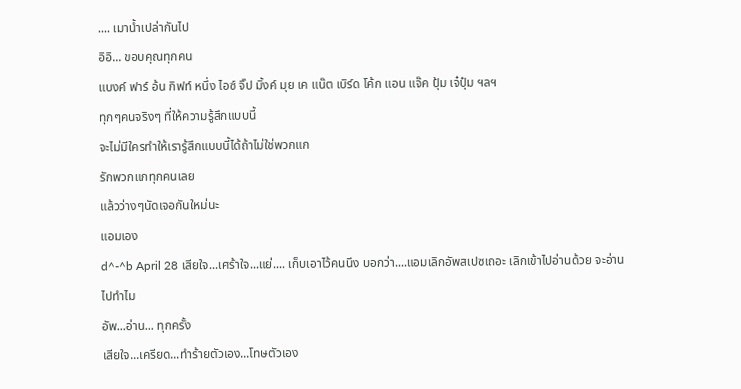.... เมาน้ำเปล่ากันไป
อิอิ... ขอบคุณทุกคน
แบงค์ ฟาร์ อ้น กิฟท์ หนึ่ง ไอซ์ จิ๊ป มิ้งค์ มุย เค แน๊ต เบิร์ด โค้ก แอน แจ๊ค ปุ้ม เจ๋ปุ๋ม ฯลฯ
ทุกๆคนจริงๆ ที่ให้ความรู้สึกแบบนี้
จะไม่มีใครทำให้เรารู้สึกแบบนี้ได้ถ้าไม่ใช่พวกแก
รักพวกแกทุกคนเลย
แล้วว่างๆนัดเจอกันใหม่นะ
แอมเอง
d^-^b April 28 เสียใจ...เศร้าใจ...แย่.... เก็บเอาไว้คนนึง บอกว่า....แอมเลิกอัพสเปซเถอะ เลิกเข้าไปอ่านด้วย จะอ่านไปทำไม
อัพ...อ่าน... ทุกครั้ง
เสียใจ...เครียด...ทำร้ายตัวเอง...โทษตัวเอง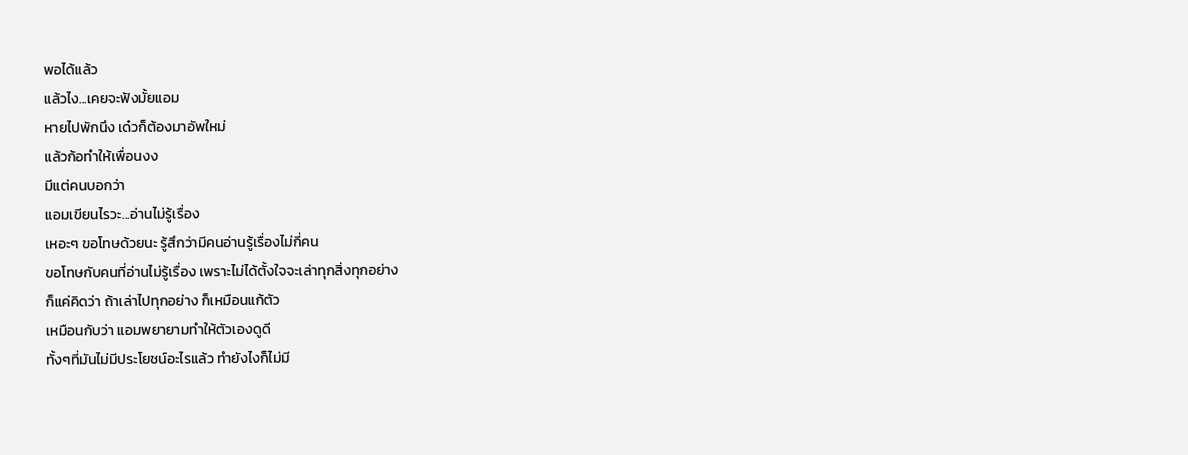พอได้แล้ว
แล้วไง...เคยจะฟังมั้ยแอม
หายไปพักนึง เด๋วก็ต้องมาอัพใหม่
แล้วก้อทำให้เพื่อนงง
มีแต่คนบอกว่า
แอมเขียนไรวะ...อ่านไม่รู้เรื่อง
เหอะๆ ขอโทษด้วยนะ รู้สึกว่ามีคนอ่านรู้เรื่องไม่กี่คน
ขอโทษกับคนที่อ่านไม่รู้เรื่อง เพราะไม่ได้ตั้งใจจะเล่าทุกสิ่งทุกอย่าง
ก็แค่คิดว่า ถ้าเล่าไปทุกอย่าง ก็เหมือนแก้ตัว
เหมือนกับว่า แอมพยายามทำให้ตัวเองดูดี
ทั้งๆที่มันไม่มีประโยชน์อะไรแล้ว ทำยังไงก็ไม่มี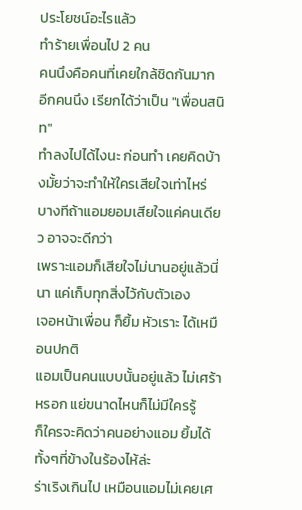ประโยชน์อะไรแล้ว
ทำร้ายเพื่อนไป 2 คน
คนนึงคือคนที่เคยใกล้ชิดกันมาก
อีกคนนึง เรียกได้ว่าเป็น "เพื่อนสนิท"
ทำลงไปได้ไงนะ ก่อนทำ เคยคิดบ้างมั้ยว่าจะทำให้ใครเสียใจเท่าไหร่
บางทีถ้าแอมยอมเสียใจแค่คนเดียว อาจจะดีกว่า
เพราะแอมก็เสียใจไม่นานอยู่แล้วนี่นา แค่เก็บทุกสิ่งไว้กับตัวเอง
เจอหน้าเพื่อน ก็ยิ้ม หัวเราะ ได้เหมือนปกติ
แอมเป็นคนแบบนั้นอยู่แล้ว ไม่เศร้าหรอก แย่ขนาดไหนก็ไม่มีใครรู้
ก็ใครจะคิดว่าคนอย่างแอม ยิ้มได้ทั้งๆที่ข้างในร้องไห้ล่ะ
ร่าเริงเกินไป เหมือนแอมไม่เคยเศ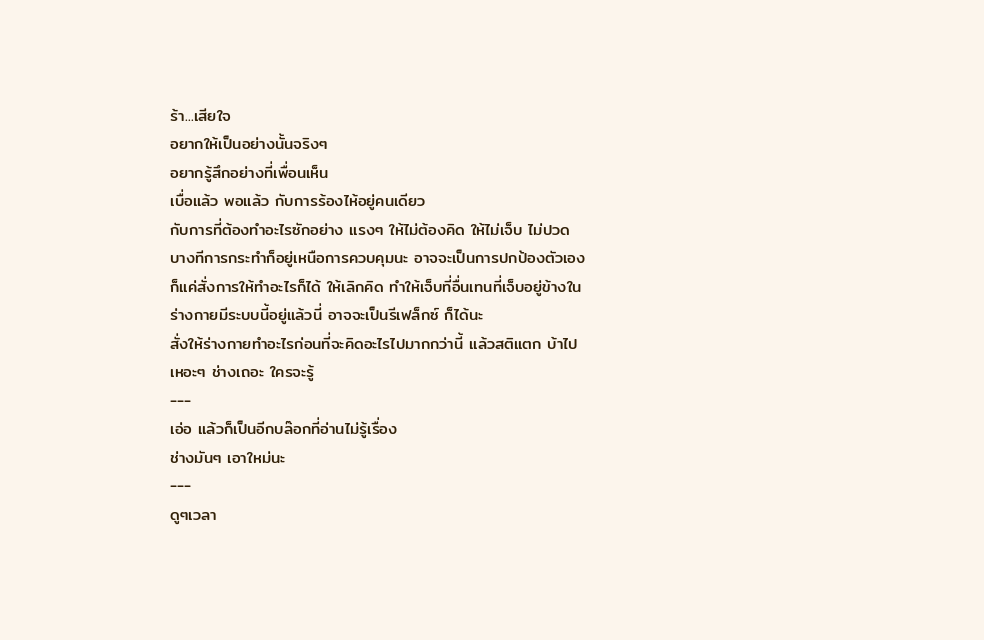ร้า...เสียใจ
อยากให้เป็นอย่างนั้นจริงๆ
อยากรู้สึกอย่างที่เพื่อนเห็น
เบื่อแล้ว พอแล้ว กับการร้องไห้อยู่คนเดียว
กับการที่ต้องทำอะไรซักอย่าง แรงๆ ให้ไม่ต้องคิด ให้ไม่เจ็บ ไม่ปวด
บางทีการกระทำก็อยู่เหนือการควบคุมนะ อาจจะเป็นการปกป้องตัวเอง
ก็แค่สั่งการให้ทำอะไรก็ได้ ให้เลิกคิด ทำให้เจ็บที่อื่นเทนที่เจ็บอยู่ข้างใน
ร่างกายมีระบบนี้อยู่แล้วนี่ อาจจะเป็นรีเฟล็กซ์ ก็ได้นะ
สั่งให้ร่างกายทำอะไรก่อนที่จะคิดอะไรไปมากกว่านี้ แล้วสติแตก บ้าไป
เหอะๆ ช่างเถอะ ใครจะรู้
---
เอ่อ แล้วก็เป็นอีกบล๊อกที่อ่านไม่รู้เรื่อง
ช่างมันๆ เอาใหม่นะ
---
ดูๆเวลา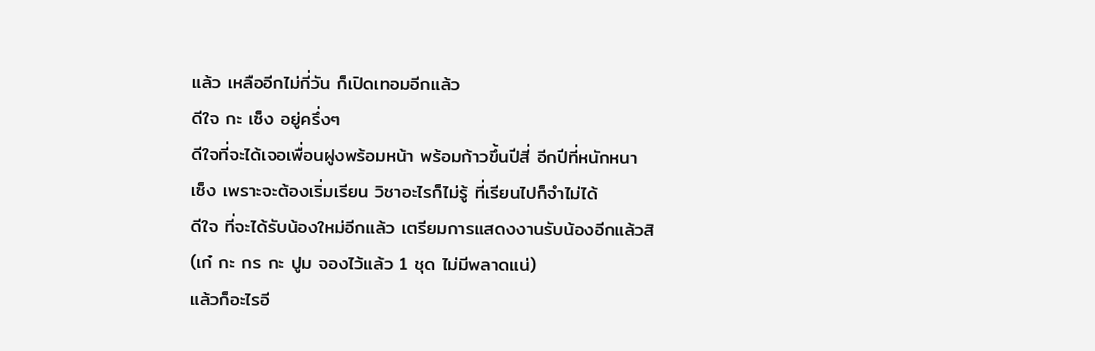แล้ว เหลืออีกไม่กี่วัน ก็เปิดเทอมอีกแล้ว
ดีใจ กะ เซ็ง อยู่ครึ่งๆ
ดีใจที่จะได้เจอเพื่อนฝูงพร้อมหน้า พร้อมก้าวขึ้นปีสี่ อีกปีที่หนักหนา
เซ็ง เพราะจะต้องเริ่มเรียน วิชาอะไรก็ไม่รู้ ที่เรียนไปก็จำไม่ได้
ดีใจ ที่จะได้รับน้องใหม่อีกแล้ว เตรียมการแสดงงานรับน้องอีกแล้วสิ
(เก๋ กะ กร กะ ปูม จองไว้แล้ว 1 ชุด ไม่มีพลาดแน่)
แล้วก็อะไรอี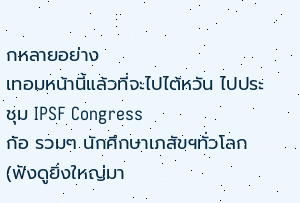กหลายอย่าง
เทอมหน้านี้แล้วที่จะไปไต้หวัน ไปประชุม IPSF Congress
ก้อ รวมๆ นักศึกษาเภสัขฯทั่วโลก (ฟังดูยิ่งใหญ่มา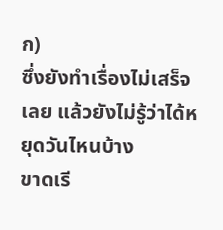ก)
ซึ่งยังทำเรื่องไม่เสร็จเลย แล้วยังไม่รู้ว่าได้หยุดวันไหนบ้าง
ขาดเรี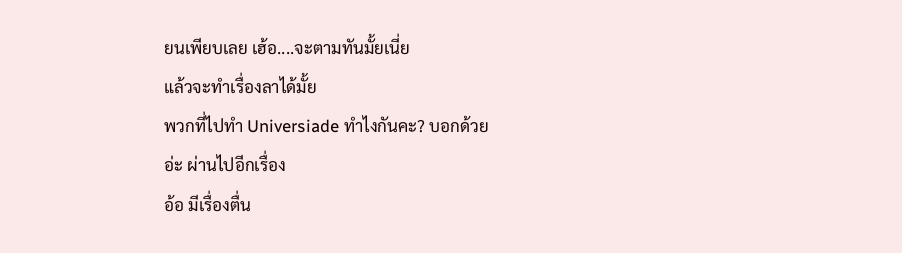ยนเพียบเลย เฮ้อ....จะตามทันมั้ยเนี่ย
แล้วจะทำเรื่องลาได้มั้ย
พวกที่ไปทำ Universiade ทำไงกันคะ? บอกด้วย
อ่ะ ผ่านไปอีกเรื่อง
อ้อ มีเรื่องตื่น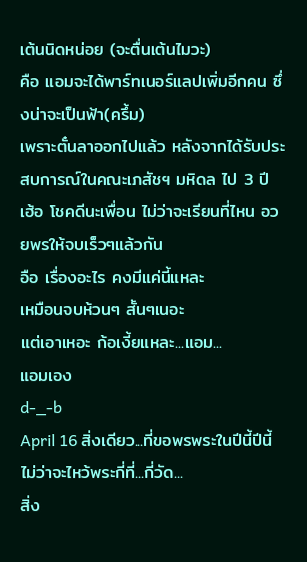เต้นนิดหน่อย (จะตื่นเต้นไมวะ)
คือ แอมจะได้พาร์ทเนอร์แลปเพิ่มอีกคน ซึ่งน่าจะเป็นฟ้า(ครึ้ม)
เพราะตั๋นลาออกไปแล้ว หลังจากได้รับประสบการณ์ในคณะเภสัชฯ มหิดล ไป 3 ปี
เฮ้อ โชคดีนะเพื่อน ไม่ว่าจะเรียนที่ไหน อวยพรให้จบเร็วๆแล้วกัน
อือ เรื่องอะไร คงมีแค่นี้แหละ
เหมือนจบห้วนๆ สั้นๆเนอะ
แต่เอาเหอะ ก้อเงี้ยแหละ...แอม...
แอมเอง
d-_-b
April 16 สิ่งเดียว...ที่ขอพรพระในปีนี้ปีนี้ ไม่ว่าจะไหว้พระกี่ที่...กี่วัด...
สิ่ง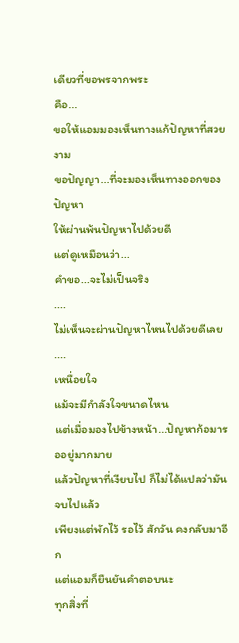เดียวที่ขอพรจากพระ
คือ...
ขอให้แอมมองเห็นทางแก้ปัญหาที่สวยงาม
ขอปัญญา...ที่จะมองเห็นทางออกของปัญหา
ให้ผ่านพ้นปัญหาไปด้วยดี
แต่ดูเหมือนว่า...
คำขอ...จะไม่เป็นจริง
....
ไม่เห็นจะผ่านปัญหาไหนไปด้วยดีเลย
....
เหนื่อยใจ
แม้จะมีกำลังใจขนาดไหน
แต่เมื่อมองไปข้างหน้า...ปัญหาก้อมารออยู่มากมาย
แล้วปัญหาที่เงียบไป ก็ไม่ได้แปลว่ามันจบไปแล้ว
เพียงแต่พักไว้ รอไว้ สักวัน คงกลับมาอีก
แต่แอมก็ยืนยันคำตอบนะ
ทุกสิ่งที่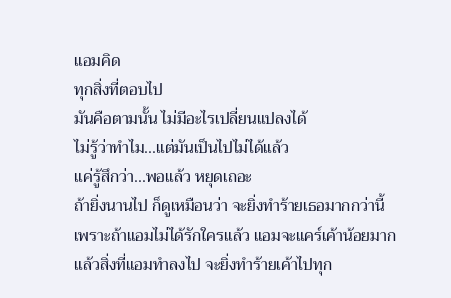แอมคิด
ทุกสิ่งที่ตอบไป
มันคือตามนั้น ไม่มีอะไรเปลี่ยนแปลงได้
ไม่รู้ว่าทำไม...แต่มันเป็นไปไม่ได้แล้ว
แค่รู้สึกว่า...พอแล้ว หยุดเถอะ
ถ้ายิ่งนานไป ก็ดูเหมือนว่า จะยิ่งทำร้ายเธอมากกว่านี้
เพราะถ้าแอมไม่ได้รักใครแล้ว แอมจะแคร์เค้าน้อยมาก
แล้วสิ่งที่แอมทำลงไป จะยิ่งทำร้ายเค้าไปทุก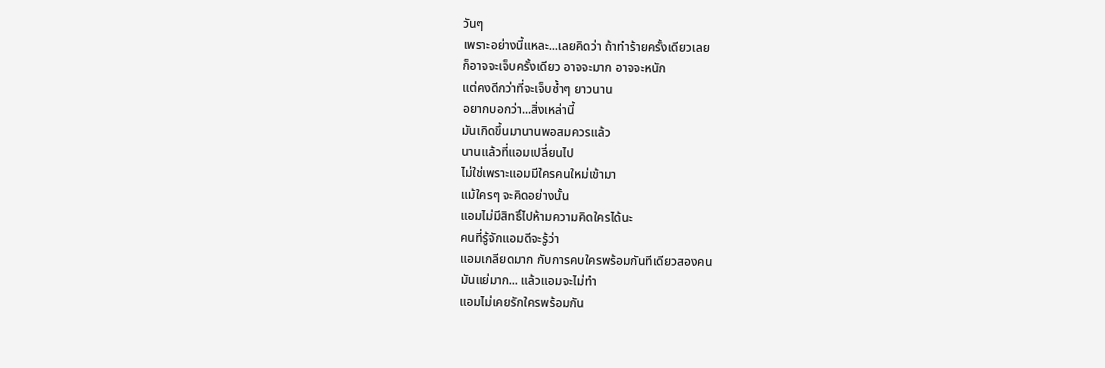วันๆ
เพราะอย่างนี้แหละ...เลยคิดว่า ถ้าทำร้ายครั้งเดียวเลย
ก็อาจจะเจ็บครั้งเดียว อาจจะมาก อาจจะหนัก
แต่คงดีกว่าที่จะเจ็บซ้ำๆ ยาวนาน
อยากบอกว่า...สิ่งเหล่านี้
มันเกิดขึ้นมานานพอสมควรแล้ว
นานแล้วที่แอมเปลี่ยนไป
ไม่ใช่เพราะแอมมีใครคนใหม่เข้ามา
แม้ใครๆ จะคิดอย่างนั้น
แอมไม่มีสิทธิ์ไปห้ามความคิดใครได้นะ
คนที่รู้จักแอมดีจะรู้ว่า
แอมเกลียดมาก กับการคบใครพร้อมกันทีเดียวสองคน
มันแย่มาก... แล้วแอมจะไม่ทำ
แอมไม่เคยรักใครพร้อมกัน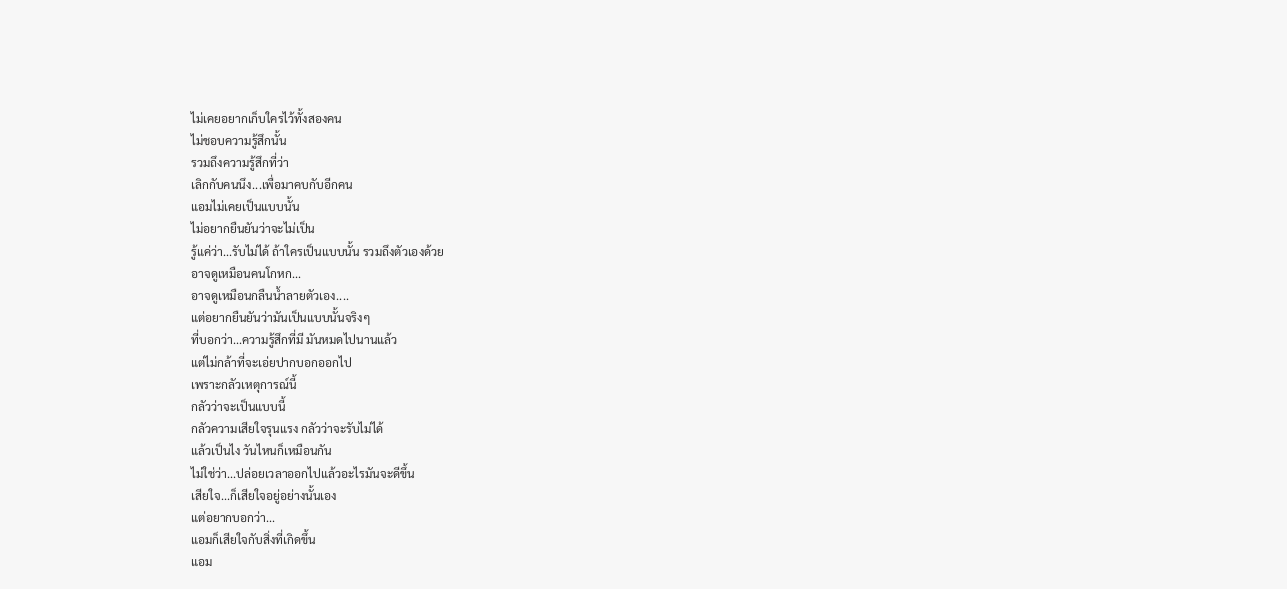ไม่เคยอยากเก็บใครไว้ทั้งสองคน
ไม่ชอบความรู้สึกนั้น
รวมถึงความรู้สึกที่ว่า
เลิกกับคนนึง...เพื่อมาคบกับอีกคน
แอมไม่เคยเป็นแบบนั้น
ไม่อยากยืนยันว่าจะไม่เป็น
รู้แค่ว่า...รับไม่ได้ ถ้าใครเป็นแบบนั้น รวมถึงตัวเองด้วย
อาจดูเหมือนคนโกหก...
อาจดูเหมือนกลืนน้ำลายตัวเอง....
แต่อยากยืนยันว่ามันเป็นแบบนั้นจริงๆ
ที่บอกว่า...ความรู้สึกที่มี มันหมดไปนานแล้ว
แต่ไม่กล้าที่จะเอ่ยปากบอกออกไป
เพราะกลัวเหตุการณ์นี้
กลัวว่าจะเป็นแบบนี้
กลัวความเสียใจรุนแรง กลัวว่าจะรับไม่ได้
แล้วเป็นไง วันไหนก็เหมือนกัน
ไม่ใช่ว่า...ปล่อยเวลาออกไปแล้วอะไรมันจะดีขึ้น
เสียใจ...ก็เสียใจอยู่อย่างนั้นเอง
แต่อยากบอกว่า...
แอมก็เสียใจกับสิ่งที่เกิดขึ้น
แอม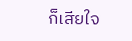ก็เสียใจ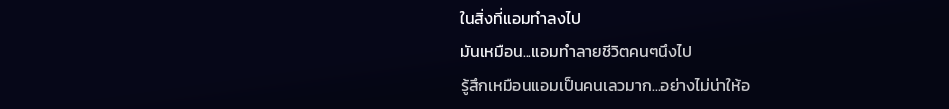ในสิ่งที่แอมทำลงไป
มันเหมือน...แอมทำลายชีวิตคนๆนึงไป
รู้สึกเหมือนแอมเป็นคนเลวมาก...อย่างไม่น่าให้อ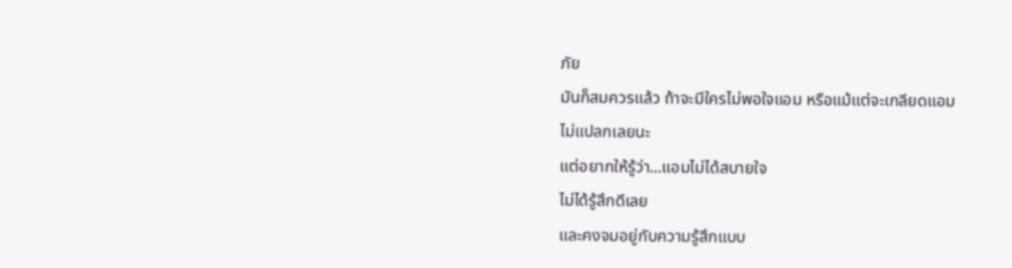ภัย
มันก็สมควรแล้ว ถ้าจะมีใครไม่พอใจแอม หรือแม้แต่จะเกลียดแอม
ไม่แปลกเลยนะ
แต่อยากให้รู้ว่า...แอมไม่ได้สบายใจ
ไม่ได้รู้สึกดีเลย
และคงจมอยู่กับความรู้สึกแบบ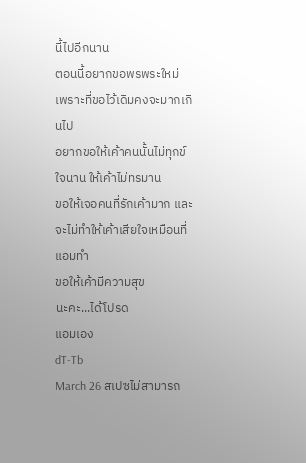นี้ไปอีกนาน
ตอนนี้อยากขอพรพระใหม่
เพราะที่ขอไว้เดิมคงจะมากเกินไป
อยากขอให้เค้าคนนั้นไม่ทุกข์ใจนาน ให้เค้าไม่ทรมาน
ขอให้เจอคนที่รักเค้ามาก และจะไม่ทำให้เค้าเสียใจเหมือนที่แอมทำ
ขอให้เค้ามีความสุข
นะคะ...ได้โปรด
แอมเอง
dT-Tb
March 26 สเปซไม่สามารถ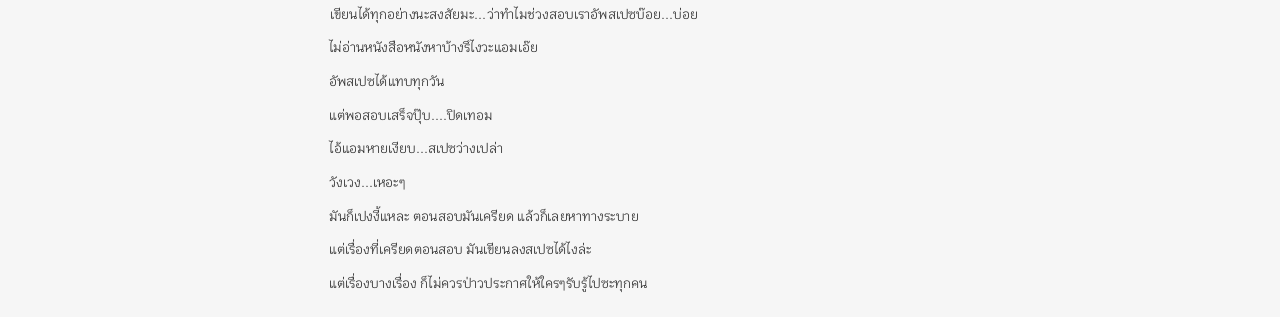เขียนได้ทุกอย่างนะสงสัยมะ...ว่าทำไมช่วงสอบเราอัพสเปซบ๊อย...บ่อย
ไม่อ่านหนังสือหนังหาบ้างรึไงวะแอมเอ๊ย
อัพสเปซได้แทบทุกวัน
แต่พอสอบเสร็จปุ๊บ....ปิดเทอม
ไอ้แอมหายเงียบ...สเปซว่างเปล่า
วังเวง...เหอะๆ
มันก็เปงงี้แหละ ตอนสอบมันเครียด แล้วก็เลยหาทางระบาย
แต่เรื่องที่เครียดตอนสอบ มันเขียนลงสเปซได้ไงล่ะ
แต่เรื่องบางเรื่อง ก็ไม่ควรป่าวประกาศให้ใครๆรับรู้ไปซะทุกคน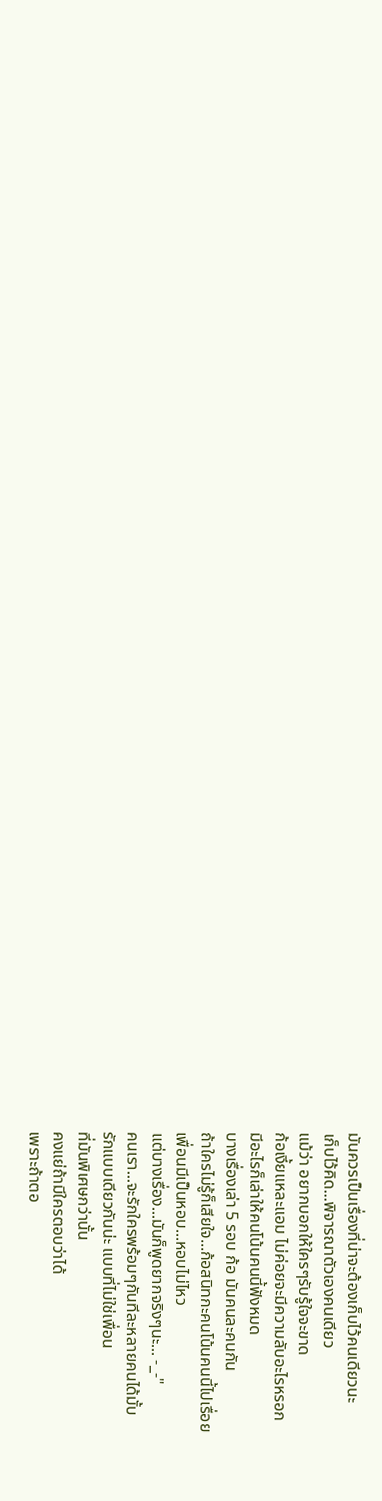มันควรเป็นเรื่องที่น่าจะต้องเก็บไว้คนเดียวนะ
เก็บไว้คิด...พิจารณาตัวเองคนเดียว
แม้ว่า อยากบอกให้ใครๆรับรู้ใจจะขาด
ก้อเงี้ยแหละแอม ไม่ค่อยจะมีความลับอะไรหรอก
มีอะไรก็เล่าให้คนโน้นคนนี้ฟังหมด
บางเรื่องเล่า 5 รอบ ก้อ มันคนละคนกัน
ถ้าใครไม่รู้ก็เสียใจ...ก้อสนิทกะคนโน้นคนนี้ไปเรื่อย
เพื่อนมีเป็นหอบ...หอบไม่ไหว
แต่บางเรื่อง...มันก็พูดยากจริงๆนะ... -_-"
คนเรา...จะรักใครพร้อมๆกันทีละหลายคนได้มั้บ
รักแบบเดียวกันน่ะ แบบที่ไม่ใช่เพื่อน
ที่มันพิเศษกว่านั้น
คงแย่ถ้ามีใครตอบว่าได้
เพราะถ้าตอ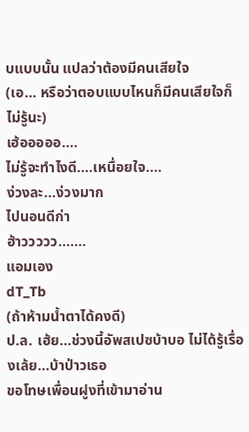บแบบนั้น แปลว่าต้องมีคนเสียใจ
(เอ... หรือว่าตอบแบบไหนก็มีคนเสียใจก็ไม่รู้นะ)
เฮ้อออออ....
ไม่รู้จะทำไงดี....เหนื่อยใจ....
ง่วงละ...ง่วงมาก
ไปนอนดีก่า
ฮ้าววววว.......
แอมเอง
dT_Tb
(ถ้าห้ามน้ำตาได้คงดี)
ป.ล. เฮ้ย...ช่วงนี้อัพสเปซบ้าบอ ไม่ได้รู้เรื่องเล้ย...บ้าป่าวเธอ
ขอโทษเพื่อนฝูงที่เข้ามาอ่าน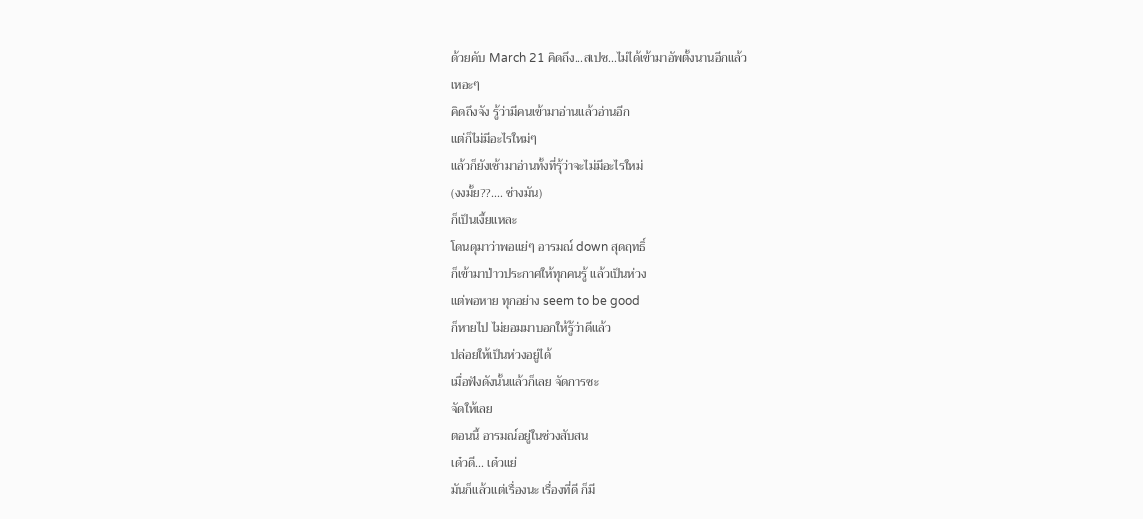ด้วยคับ March 21 คิดถึง...สเปซ...ไม่ได้เข้ามาอัพตั้งนานอีกแล้ว
เหอะๆ
คิดถึงจัง รู้ว่ามีคนเข้ามาอ่านแล้วอ่านอีก
แต่ก็ไม่มีอะไรใหม่ๆ
แล้วก็ยังเช้ามาอ่านทั้งที่รุ้ว่าจะไม่มีอะไรใหม่
(งงมั้ย??.... ช่างมัน)
ก็เป็นเงี้ยแหละ
โดนดุมาว่าพอแย่ๆ อารมณ์ down สุดฤทธิ์
ก็เข้ามาป่าวประกาศให้ทุกคนรู้ แล้วเป็นห่วง
แต่พอหาย ทุกอย่าง seem to be good
ก็หายไป ไม่ยอมมาบอกให้รู้ว่าดีแล้ว
ปล่อยให้เป็นห่วงอยู่ได้
เมื่อฟังดังนั้นแล้วก็เลย จัดการซะ
จัดให้เลย
ตอนนี้ อารมณ์อยู่ในช่วงสับสน
เด๋วดี... เด๋วแย่
มันก็แล้วแต่เรื่องนะ เรื่องที่ดี ก็มี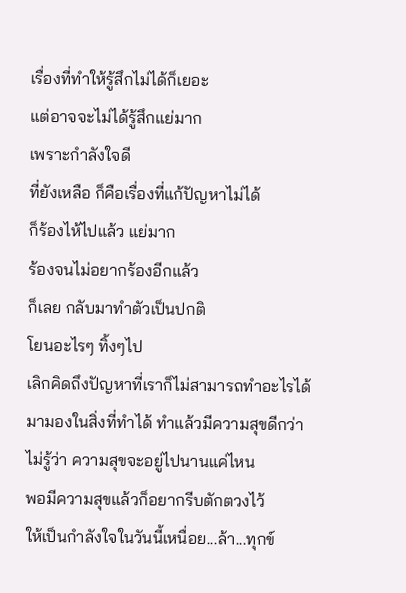เรื่องที่ทำให้รู้สึกไม่ได้ก็เยอะ
แต่อาจจะไม่ได้รู้สึกแย่มาก
เพราะกำลังใจดี
ที่ยังเหลือ ก็คือเรื่องที่แก้ปัญหาไม่ได้
ก็ร้องไห้ไปแล้ว แย่มาก
ร้องจนไม่อยากร้องอีกแล้ว
ก็เลย กลับมาทำตัวเป็นปกติ
โยนอะไรๆ ทิ้งๆไป
เลิกคิดถึงปัญหาที่เราก็ไม่สามารถทำอะไรได้
มามองในสิ่งที่ทำได้ ทำแล้วมีความสุขดีกว่า
ไม่รู้ว่า ความสุขจะอยู่ไปนานแค่ไหน
พอมีความสุขแล้วก็อยากรีบตักตวงไว้
ให้เป็นกำลังใจในวันนี้เหนื่อย...ล้า...ทุกข์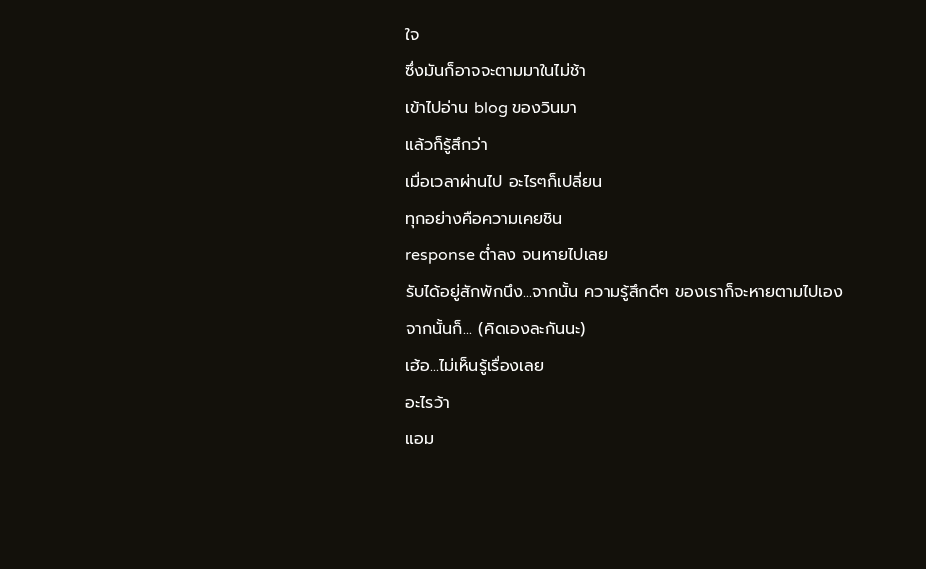ใจ
ซึ่งมันก็อาจจะตามมาในไม่ช้า
เข้าไปอ่าน blog ของวินมา
แล้วก็รู้สึกว่า
เมื่อเวลาผ่านไป อะไรๆก็เปลี่ยน
ทุกอย่างคือความเคยชิน
response ต่ำลง จนหายไปเลย
รับได้อยู่สักพักนึง...จากนั้น ความรู้สึกดีๆ ของเราก็จะหายตามไปเอง
จากนั้นก็... (คิดเองละกันนะ)
เฮ้อ...ไม่เห็นรู้เรื่องเลย
อะไรว้า
แอม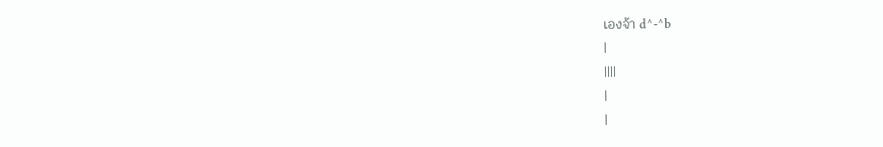เองจ้า d^-^b
|
||||
|
|